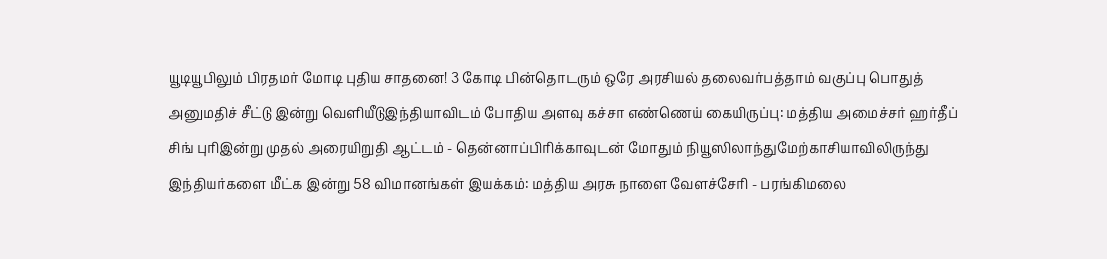யூடியூபிலும் பிரதமர் மோடி புதிய சாதனை! 3 கோடி பின்தொடரும் ஒரே அரசியல் தலைவர்பத்தாம் வகுப்பு பொதுத் அனுமதிச் சீட்டு இன்று வெளியீடுஇந்தியாவிடம் போதிய அளவு கச்சா எண்ணெய் கையிருப்பு: மத்திய அமைச்சர் ஹர்தீப் சிங் புரிஇன்று முதல் அரையிறுதி ஆட்டம் - தென்னாப்பிரிக்காவுடன் மோதும் நியூஸிலாந்துமேற்காசியாவிலிருந்து இந்தியர்களை மீட்க இன்று 58 விமானங்கள் இயக்கம்: மத்திய அரசு நாளை வேளச்சேரி - பரங்கிமலை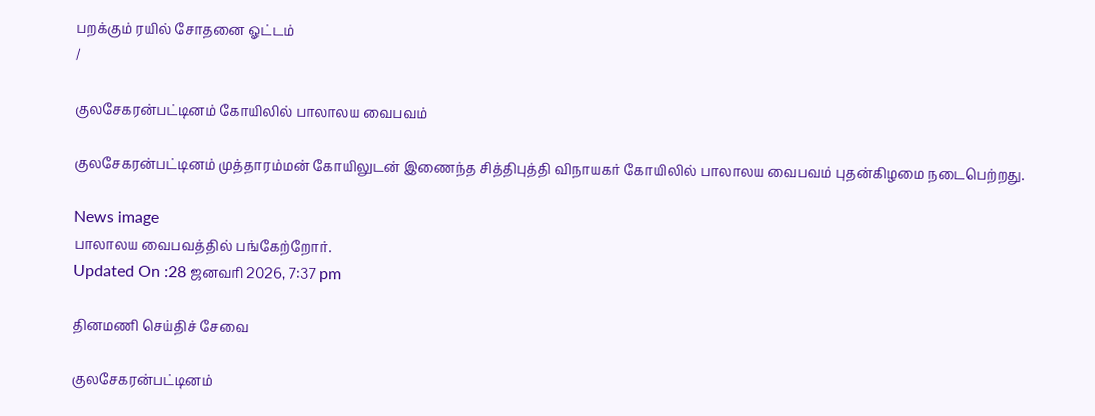பறக்கும் ரயில் சோதனை ஓட்டம்
/

குலசேகரன்பட்டினம் கோயிலில் பாலாலய வைபவம்

குலசேகரன்பட்டினம் முத்தாரம்மன் கோயிலுடன் இணைந்த சித்திபுத்தி விநாயகர் கோயிலில் பாலாலய வைபவம் புதன்கிழமை நடைபெற்றது.

News image
பாலாலய வைபவத்தில் பங்கேற்றோர்.
Updated On :28 ஜனவரி 2026, 7:37 pm

தினமணி செய்திச் சேவை

குலசேகரன்பட்டினம்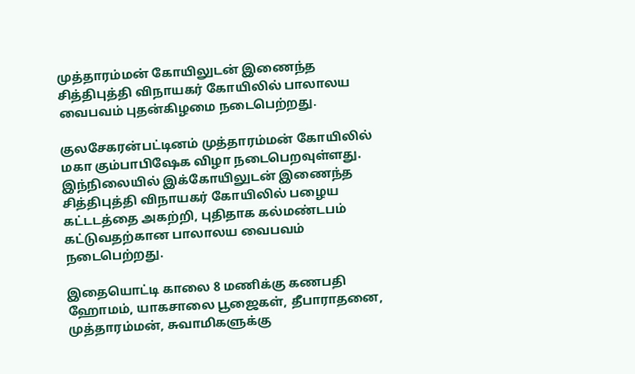முத்தாரம்மன் கோயிலுடன் இணைந்த சித்திபுத்தி விநாயகர் கோயிலில் பாலாலய வைபவம் புதன்கிழமை நடைபெற்றது.

குலசேகரன்பட்டினம் முத்தாரம்மன் கோயிலில் மகா கும்பாபிஷேக விழா நடைபெறவுள்ளது. இந்நிலையில் இக்கோயிலுடன் இணைந்த சித்திபுத்தி விநாயகர் கோயிலில் பழைய கட்டடத்தை அகற்றி, புதிதாக கல்மண்டபம் கட்டுவதற்கான பாலாலய வைபவம் நடைபெற்றது.

இதையொட்டி காலை 8 மணிக்கு கணபதி ஹோமம், யாகசாலை பூஜைகள், தீபாராதனை, முத்தாரம்மன், சுவாமிகளுக்கு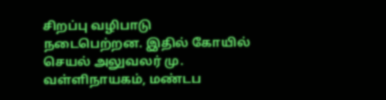சிறப்பு வழிபாடு நடைபெற்றன. இதில் கோயில் செயல் அலுவலர் மு. வள்ளிநாயகம், மண்டப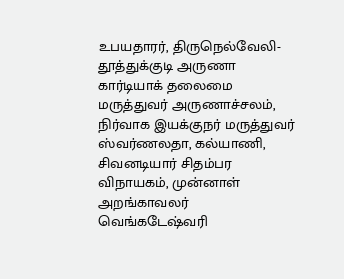உபயதாரர், திருநெல்வேலி-தூத்துக்குடி அருணா கார்டியாக் தலைமை மருத்துவர் அருணாச்சலம், நிர்வாக இயக்குநர் மருத்துவர் ஸ்வர்ணலதா, கல்யாணி, சிவனடியார் சிதம்பர விநாயகம், முன்னாள் அறங்காவலர் வெங்கடேஷ்வரி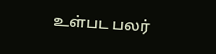உள்பட பலர்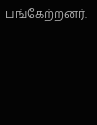பங்கேற்றனர்.